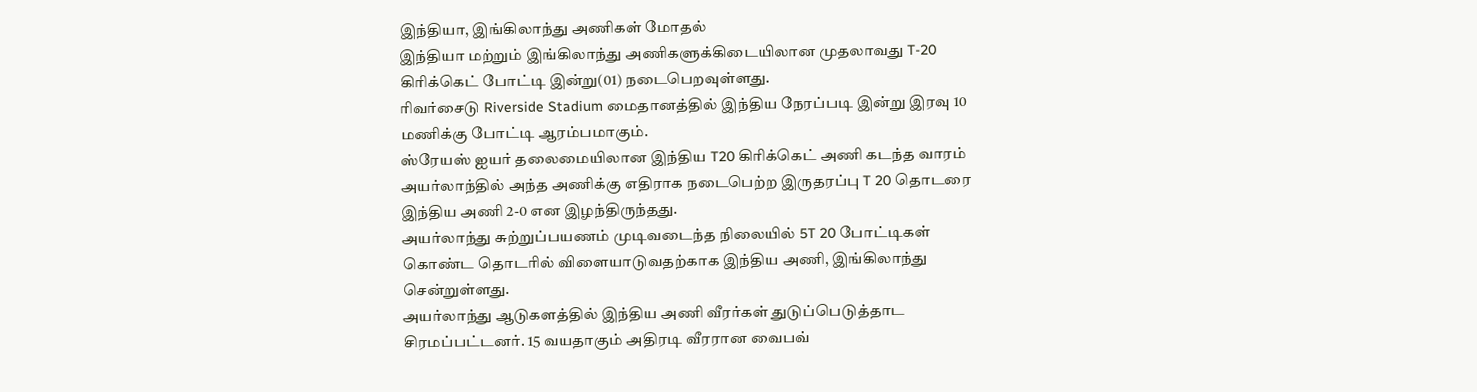இந்தியா, இங்கிலாந்து அணிகள் மோதல்
இந்தியா மற்றும் இங்கிலாந்து அணிகளுக்கிடையிலான முதலாவது T-20 கிரிக்கெட் போட்டி இன்று(01) நடைபெறவுள்ளது.
ரிவர்சைடு Riverside Stadium மைதானத்தில் இந்திய நேரப்படி இன்று இரவு 10 மணிக்கு போட்டி ஆரம்பமாகும்.
ஸ்ரேயஸ் ஐயர் தலைமையிலான இந்திய T20 கிரிக்கெட் அணி கடந்த வாரம் அயர்லாந்தில் அந்த அணிக்கு எதிராக நடைபெற்ற இருதரப்பு T 20 தொடரை இந்திய அணி 2-0 என இழந்திருந்தது.
அயர்லாந்து சுற்றுப்பயணம் முடிவடைந்த நிலையில் 5T 20 போட்டிகள் கொண்ட தொடரில் விளையாடுவதற்காக இந்திய அணி, இங்கிலாந்து சென்றுள்ளது.
அயர்லாந்து ஆடுகளத்தில் இந்திய அணி வீரர்கள் துடுப்பெடுத்தாட சிரமப்பட்டனர். 15 வயதாகும் அதிரடி வீரரான வைபவ்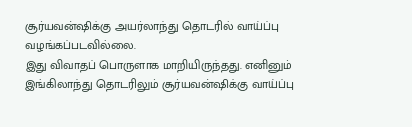சூர்யவன்ஷிக்கு அயர்லாந்து தொடரில் வாய்ப்பு வழங்கப்படவில்லை.
இது விவாதப் பொருளாக மாறியிருந்தது. எனினும் இங்கிலாந்து தொடரிலும் சூர்யவன்ஷிக்கு வாய்ப்பு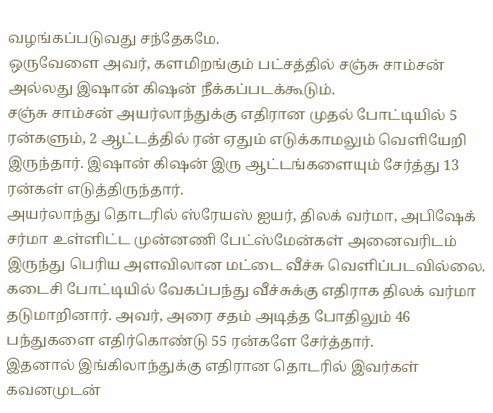வழங்கப்படுவது சந்தேகமே.
ஒருவேளை அவர், களமிறங்கும் பட்சத்தில் சஞ்சு சாம்சன் அல்லது இஷான் கிஷன் நீக்கப்படக்கூடும்.
சஞ்சு சாம்சன் அயர்லாந்துக்கு எதிரான முதல் போட்டியில் 5 ரன்களும், 2 ஆட்டத்தில் ரன் ஏதும் எடுக்காமலும் வெளியேறி இருந்தார். இஷான் கிஷன் இரு ஆட்டங்களையும் சேர்த்து 13 ரன்கள் எடுத்திருந்தார்.
அயர்லாந்து தொடரில் ஸ்ரேயஸ் ஐயர், திலக் வர்மா, அபிஷேக் சர்மா உள்ளிட்ட முன்னணி பேட்ஸ்மேன்கள் அனைவரிடம் இருந்து பெரிய அளவிலான மட்டை வீச்சு வெளிப்படவில்லை.
கடைசி போட்டியில் வேகப்பந்து வீச்சுக்கு எதிராக திலக் வர்மா தடுமாறினார். அவர், அரை சதம் அடித்த போதிலும் 46 பந்துகளை எதிர்கொண்டு 55 ரன்களே சேர்த்தார்.
இதனால் இங்கிலாந்துக்கு எதிரான தொடரில் இவர்கள் கவனமுடன்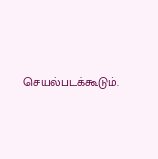செயல்படக்கூடும்.